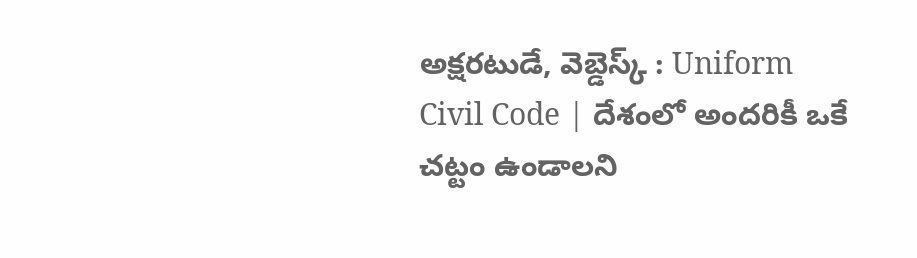అక్షరటుడే, వెబ్డెస్క్ : Uniform Civil Code | దేశంలో అందరికీ ఒకే చట్టం ఉండాలని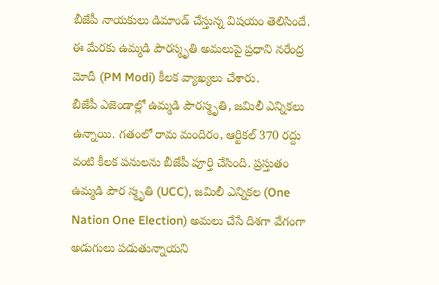బీజేపీ నాయకులు డిమాండ్ చేస్తున్న విషయం తెలిసిందే. ఈ మేరకు ఉమ్మడి పౌరస్మృతి అమలుపై ప్రధాని నరేంద్ర మోదీ (PM Modi) కీలక వ్యాఖ్యలు చేశారు.
బీజేపీ ఎజెండాల్లో ఉమ్మడి పౌరస్మృతి, జమిలీ ఎన్నికలు ఉన్నాయి. గతంలో రామ మందిరం, ఆర్టికల్ 370 రద్దు వంటి కీలక పనులను బీజేపీ పూర్తి చేసింది. ప్రస్తుతం ఉమ్మడి పౌర స్మృతి (UCC), జమిలీ ఎన్నికల (One Nation One Election) అమలు చేసే దిశగా వేగంగా అడుగులు పడుతున్నాయని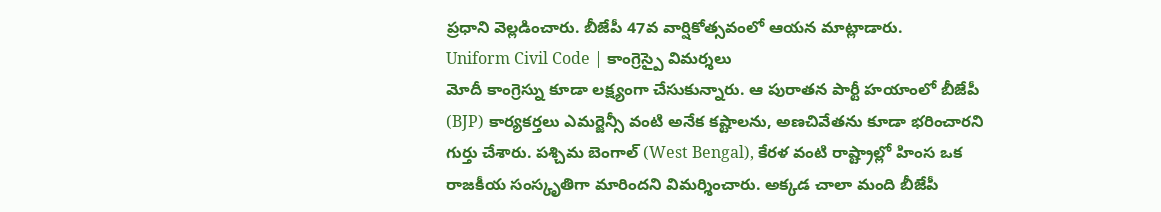ప్రధాని వెల్లడించారు. బీజేపీ 47వ వార్షికోత్సవంలో ఆయన మాట్లాడారు.
Uniform Civil Code | కాంగ్రెస్పై విమర్శలు
మోదీ కాంగ్రెస్ను కూడా లక్ష్యంగా చేసుకున్నారు. ఆ పురాతన పార్టీ హయాంలో బీజేపీ (BJP) కార్యకర్తలు ఎమర్జెన్సీ వంటి అనేక కష్టాలను, అణచివేతను కూడా భరించారని గుర్తు చేశారు. పశ్చిమ బెంగాల్ (West Bengal), కేరళ వంటి రాష్ట్రాల్లో హింస ఒక రాజకీయ సంస్కృతిగా మారిందని విమర్శించారు. అక్కడ చాలా మంది బీజేపీ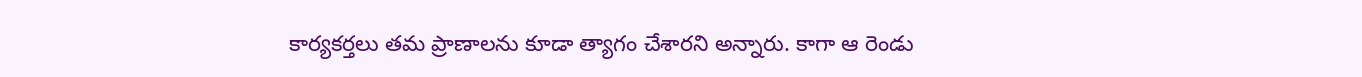కార్యకర్తలు తమ ప్రాణాలను కూడా త్యాగం చేశారని అన్నారు. కాగా ఆ రెండు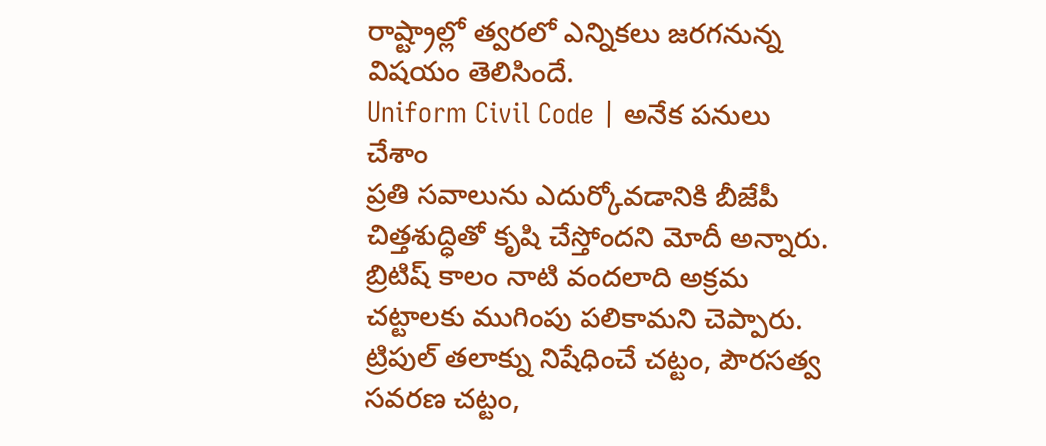రాష్ట్రాల్లో త్వరలో ఎన్నికలు జరగనున్న విషయం తెలిసిందే.
Uniform Civil Code | అనేక పనులు చేశాం
ప్రతి సవాలును ఎదుర్కోవడానికి బీజేపీ చిత్తశుద్ధితో కృషి చేస్తోందని మోదీ అన్నారు. బ్రిటిష్ కాలం నాటి వందలాది అక్రమ చట్టాలకు ముగింపు పలికామని చెప్పారు. ట్రిపుల్ తలాక్ను నిషేధించే చట్టం, పౌరసత్వ సవరణ చట్టం,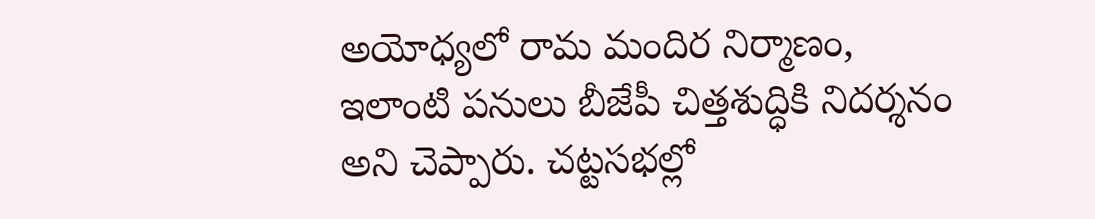అయోధ్యలో రామ మందిర నిర్మాణం, ఇలాంటి పనులు బీజేపీ చిత్తశుద్ధికి నిదర్శనం అని చెప్పారు. చట్టసభల్లో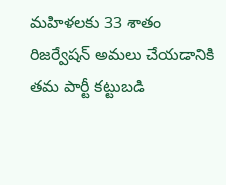మహిళలకు 33 శాతం రిజర్వేషన్ అమలు చేయడానికి తమ పార్టీ కట్టుబడి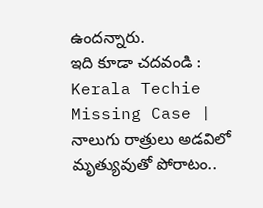ఉందన్నారు.
ఇది కూడా చదవండి : Kerala Techie Missing Case | నాలుగు రాత్రులు అడవిలో మృత్యువుతో పోరాటం..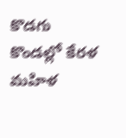కొడగు కొండల్లో కేరళ మహిళ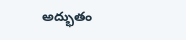అద్భుతం